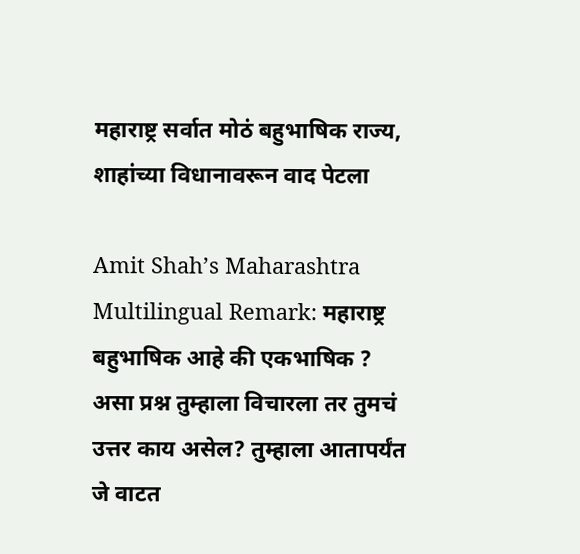महाराष्ट्र सर्वात मोठं बहुभाषिक राज्य, शाहांच्या विधानावरून वाद पेटला

Amit Shah’s Maharashtra Multilingual Remark: महाराष्ट्र बहुभाषिक आहे की एकभाषिक ? असा प्रश्न तुम्हाला विचारला तर तुमचं उत्तर काय असेल? तुम्हाला आतापर्यंत जे वाटत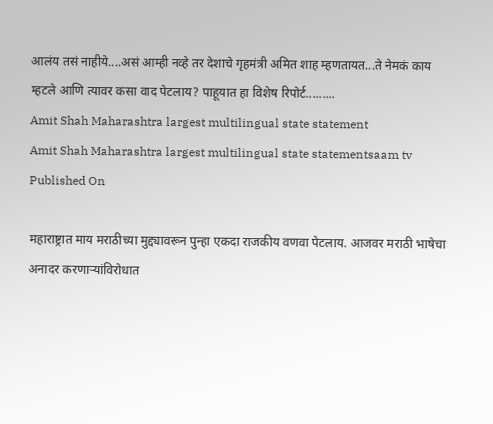आलंय तसं नाहीये....असं आम्ही नव्हे तर देशाचे गृहमंत्री अमित शाह म्हणतायत...ते नेमकं काय म्हटले आणि त्यावर कसा वाद पेटलाय? पाहूयात हा विशेष रिपोर्ट.........
Amit Shah Maharashtra largest multilingual state statement
Amit Shah Maharashtra largest multilingual state statementsaam tv
Published On

महाराष्ट्रात माय मराठीच्या मुद्द्यावरून पुन्हा एकदा राजकीय वणवा पेटलाय. आजवर मराठी भाषेचा अनादर करणाऱ्यांविरोधात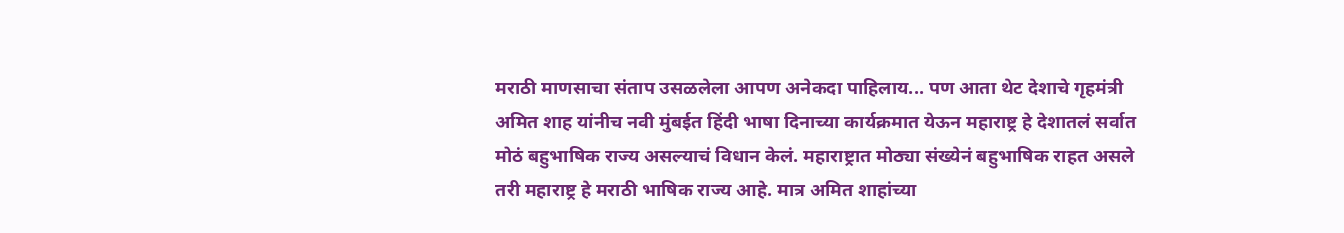मराठी माणसाचा संताप उसळलेला आपण अनेकदा पाहिलाय... पण आता थेट देशाचे गृहमंत्री अमित शाह यांनीच नवी मुंबईत हिंदी भाषा दिनाच्या कार्यक्रमात येऊन महाराष्ट्र हे देशातलं सर्वात मोठं बहुभाषिक राज्य असल्याचं विधान केलं. महाराष्ट्रात मोठ्या संख्येनं बहुभाषिक राहत असले तरी महाराष्ट्र हे मराठी भाषिक राज्य आहे. मात्र अमित शाहांच्या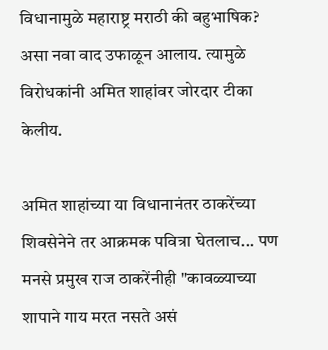विधानामुळे महाराष्ट्र मराठी की बहुभाषिक? असा नवा वाद उफाळून आलाय. त्यामुळे विरोधकांनी अमित शाहांवर जोरदार टीका केलीय.

अमित शाहांच्या या विधानानंतर ठाकरेंच्या शिवसेनेने तर आक्रमक पवित्रा घेतलाच... पण मनसे प्रमुख राज ठाकरेंनीही "कावळ्याच्या शापाने गाय मरत नसते असं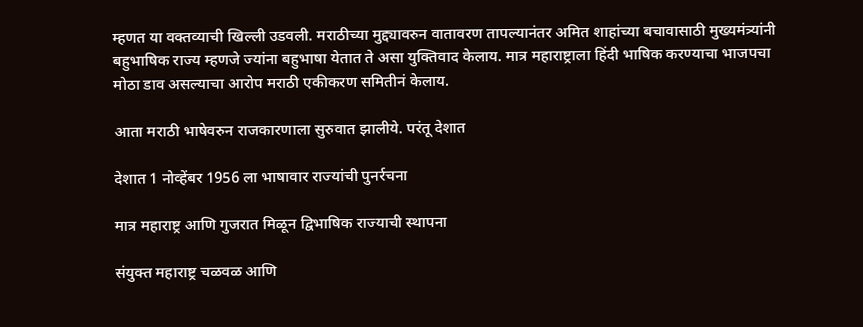म्हणत या वक्तव्याची खिल्ली उडवली. मराठीच्या मुद्द्यावरुन वातावरण तापल्यानंतर अमित शाहांच्या बचावासाठी मुख्यमंत्र्यांनी बहुभाषिक राज्य म्हणजे ज्यांना बहुभाषा येतात ते असा युक्तिवाद केलाय. मात्र महाराष्ट्राला हिंदी भाषिक करण्याचा भाजपचा मोठा डाव असल्याचा आरोप मराठी एकीकरण समितीनं केलाय.

आता मराठी भाषेवरुन राजकारणाला सुरुवात झालीये. परंतू देशात

देशात 1 नोव्हेंबर 1956 ला भाषावार राज्यांची पुनर्रचना

मात्र महाराष्ट्र आणि गुजरात मिळून द्विभाषिक राज्याची स्थापना

संयुक्त महाराष्ट्र चळवळ आणि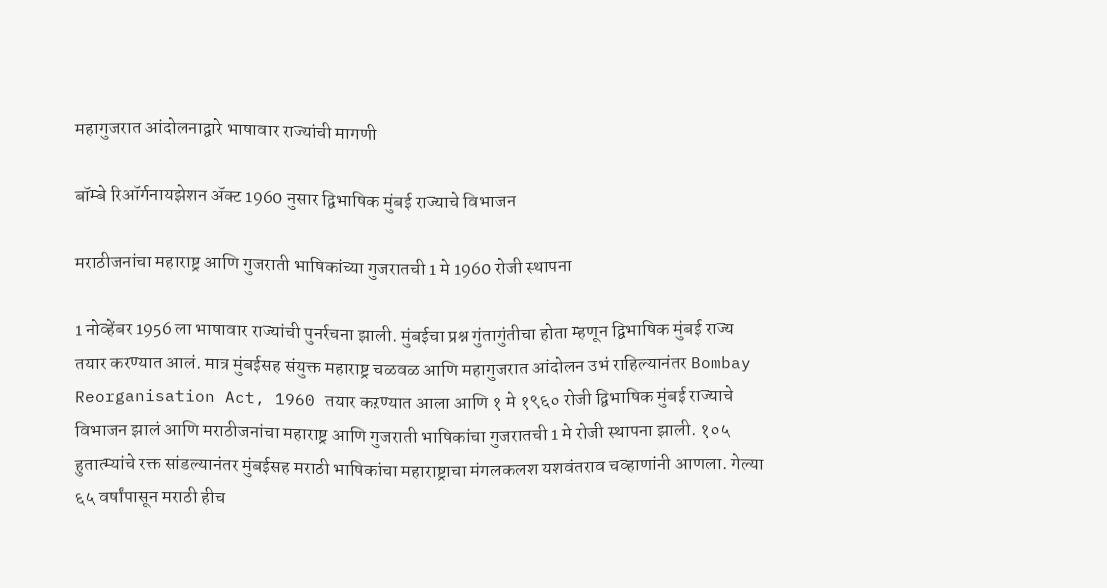महागुजरात आंदोलनाद्वारे भाषावार राज्यांची मागणी

बॉम्बे रिऑर्गनायझेशन ॲक्ट 1960 नुसार द्विभाषिक मुंबई राज्याचे विभाजन

मराठीजनांचा महाराष्ट्र आणि गुजराती भाषिकांच्या गुजरातची 1 मे 1960 रोजी स्थापना

1 नोव्हेंबर 1956 ला भाषावार राज्यांची पुनर्रचना झाली. मुंबईचा प्रश्न गुंतागुंतीचा होता म्हणून द्विभाषिक मुंबई राज्य तयार करण्यात आलं. मात्र मुंबईसह संयुक्त महाराष्ट्र चळवळ आणि महागुजरात आंदोलन उभं राहिल्यानंतर Bombay Reorganisation Act, 1960 तयार कऱण्यात आला आणि १ मे १९६० रोजी द्विभाषिक मुंबई राज्याचे विभाजन झालं आणि मराठीजनांचा महाराष्ट्र आणि गुजराती भाषिकांचा गुजरातची 1 मे रोजी स्थापना झाली. १०५ हुतात्म्यांचे रक्त सांडल्यानंतर मुंबईसह मराठी भाषिकांचा महाराष्ट्राचा मंगलकलश यशवंतराव चव्हाणांनी आणला. गेल्या ६५ वर्षांपासून मराठी हीच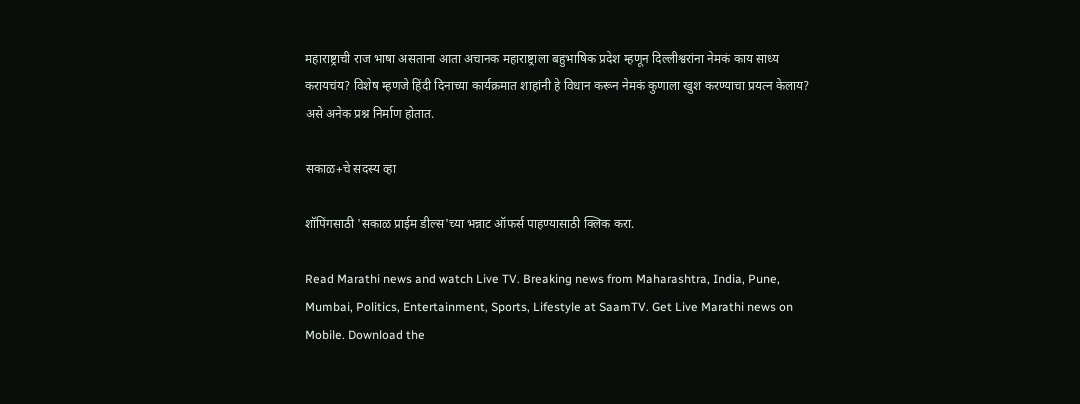महाराष्ट्राची राज भाषा असताना आता अचानक महाराष्ट्राला बहुभाषिक प्रदेश म्हणून दिल्लीश्वरांना नेमकं काय साध्य करायचंय? विशेष म्हणजे हिंदी दिनाच्या कार्यक्रमात शाहांनी हे विधान करून नेमकं कुणाला खुश करण्याचा प्रयत्न केलाय? असे अनेक प्रश्न निर्माण होतात.

सकाळ+चे सदस्य व्हा

शॉपिंगसाठी 'सकाळ प्राईम डील्स'च्या भन्नाट ऑफर्स पाहण्यासाठी क्लिक करा.

Read Marathi news and watch Live TV. Breaking news from Maharashtra, India, Pune, Mumbai, Politics, Entertainment, Sports, Lifestyle at SaamTV. Get Live Marathi news on Mobile. Download the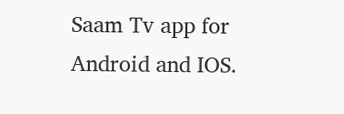Saam Tv app for Android and IOS.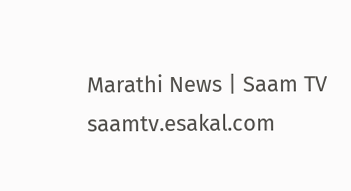Marathi News | Saam TV
saamtv.esakal.com